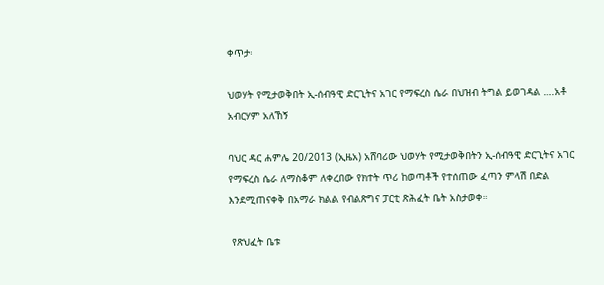ቀጥታ፡

ህወሃት የሚታወቅበት ኢ-ሰብዓዊ ድርጊትና አገር የማፍረስ ሴራ በህዝብ ትግል ይወገዳል ….አቶ አብርሃም አለኸኝ

ባህር ዳር ሐምሌ 20/2013 (ኢዜአ) አሸባሪው ህወሃት የሚታወቅበትን ኢ-ሰብዓዊ ድርጊትና አገር የማፍረስ ሴራ ለማስቆም ለቀረበው የክተት ጥሪ ከወጣቶች የተሰጠው ፈጣን ምላሽ በድል እንደሚጠናቀቅ በአማራ ክልል የብልጽግና ፓርቲ ጽሕፈት ቤት አስታወቀ።

 የጽህፈት ቤቱ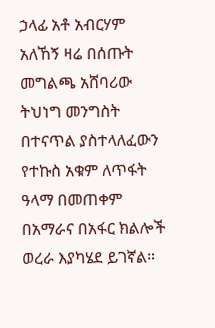ኃላፊ አቶ አብርሃም አለኸኝ ዛሬ በሰጡት መግልጫ አሸባሪው ትህነግ መንግስት በተናጥል ያስተላለፈውን የተኩስ አቁም ለጥፋት ዓላማ በመጠቀም በአማራና በአፋር ክልሎች ወረራ እያካሄደ ይገኛል።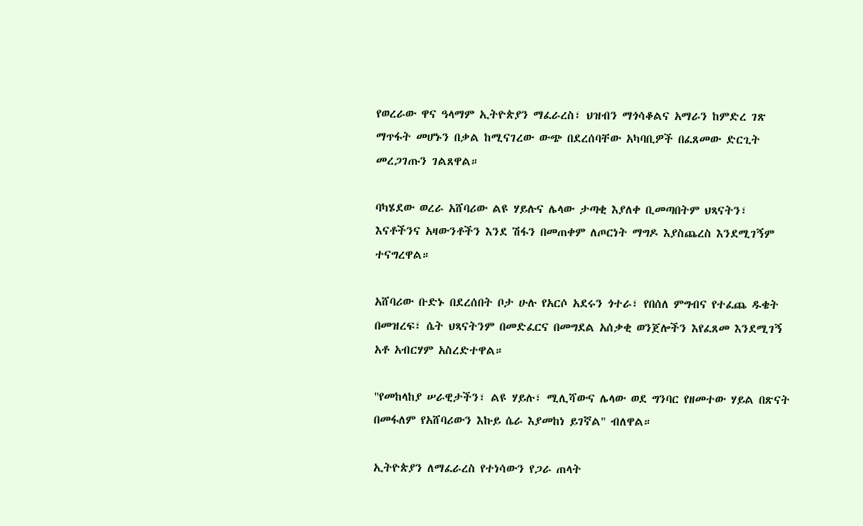የወረራው ዋና ዓላማም ኢትዮጵያን ማፈራረስ፣ ህዝብን ማጎሳቆልና አማራን ከምድረ ገጽ ማጥፋት መሆኑን በቃል ከሚናገረው ውጭ በደረሰባቸው አካባቢዎች በፈጸመው ድርጊት መረጋገጡን ገልጸዋል።

ባካሄደው ወረራ አሸባሪው ልዩ ሃይሉና ሌላው ታጣቂ እያለቀ ቢመጣበትም ህጻናትን፣ እናቶችንና አዛውንቶችን እንደ ሽፋን በመጠቀም ለጦርነት ማግዶ እያስጨረስ እንደሚገኝም ተናግረዋል።

አሸባሪው ቡድኑ በደረሰበት ቦታ ሁሉ የአርሶ አደሩን ጎተራ፣ የበሰለ ምግብና የተፈጨ ዱቄት በመዝረፍ፣ ሴት ህጻናትንም በመድፈርና በመግደል አሰቃቂ ወንጀሎችን እየፈጸመ እንደሚገኝ አቶ አብርሃም አስረድተዋል።

"የመከላከያ ሠራዊታችን፣ ልዩ ሃይሉ፣ ሚሊሻውና ሌላው ወደ ግንባር የዘመተው ሃይል በጽናት በመፋለም የአሸባሪውን እኩይ ሴራ እያመከነ ይገኛል" ብለዋል።

ኢትዮጵያን ለማፈራረስ የተነሳውን የጋራ ጠላት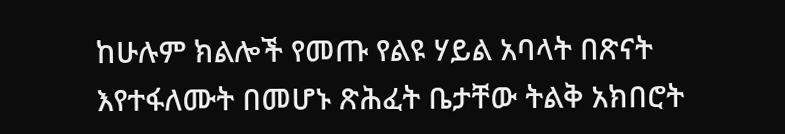ከሁሉም ክልሎች የመጡ የልዩ ሃይል አባላት በጽናት እየተፋለሙት በመሆኑ ጽሕፈት ቤታቸው ትልቅ አክበሮት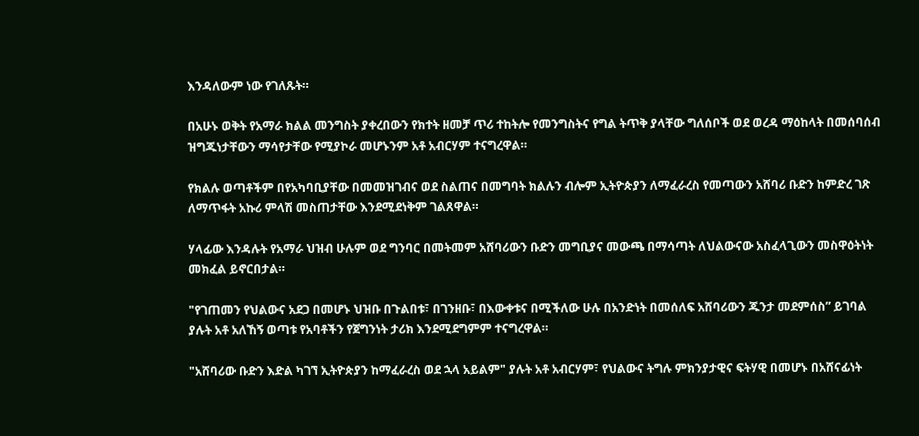እንዳለውም ነው የገለጹት።

በአሁኑ ወቅት የአማራ ክልል መንግስት ያቀረበውን የክተት ዘመቻ ጥሪ ተከትሎ የመንግስትና የግል ትጥቅ ያላቸው ግለሰቦች ወደ ወረዳ ማዕከላት በመሰባሰብ ዝግጁነታቸውን ማሳየታቸው የሚያኮራ መሆኑንም አቶ አብርሃም ተናግረዋል።

የክልሉ ወጣቶችም በየአካባቢያቸው በመመዝገብና ወደ ስልጠና በመግባት ክልሉን ብሎም ኢትዮጵያን ለማፈራረስ የመጣውን አሸባሪ ቡድን ከምድረ ገጽ ለማጥፋት አኩሪ ምላሽ መስጠታቸው እንደሚደነቅም ገልጸዋል።

ሃላፊው እንዳሉት የአማራ ህዝብ ሁሉም ወደ ግንባር በመትመም አሸባሪውን ቡድን መግቢያና መውጫ በማሳጣት ለህልውናው አስፈላጊውን መስዋዕትነት መክፈል ይኖርበታል።

"የገጠመን የህልውና አደጋ በመሆኑ ህዝቡ በጉልበቱ፣ በገንዘቡ፣ በእውቀቱና በሚችለው ሁሉ በአንድነት በመሰለፍ አሸባሪውን ጁንታ መደምሰስ” ይገባል ያሉት አቶ አለኸኝ ወጣቱ የአባቶችን የጀግንነት ታሪክ እንደሚደግምም ተናግረዋል።

"አሸባሪው ቡድን እድል ካገኘ ኢትዮጵያን ከማፈራረስ ወደ ኋላ አይልም" ያሉት አቶ አብርሃም፣ የህልውና ትግሉ ምክንያታዊና ፍትሃዊ በመሆኑ በአሸናፊነት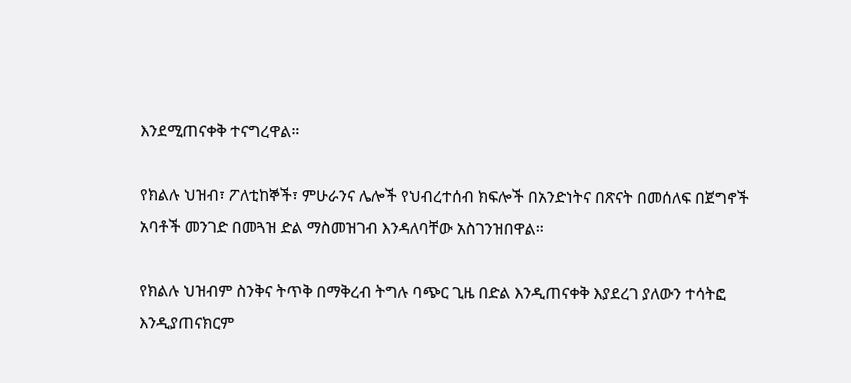እንደሚጠናቀቅ ተናግረዋል።

የክልሉ ህዝብ፣ ፖለቲከኞች፣ ምሁራንና ሌሎች የህብረተሰብ ክፍሎች በአንድነትና በጽናት በመሰለፍ በጀግኖች አባቶች መንገድ በመጓዝ ድል ማስመዝገብ እንዳለባቸው አስገንዝበዋል።

የክልሉ ህዝብም ስንቅና ትጥቅ በማቅረብ ትግሉ ባጭር ጊዜ በድል እንዲጠናቀቅ እያደረገ ያለውን ተሳትፎ እንዲያጠናክርም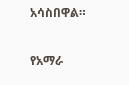አሳስበዋል።

የአማራ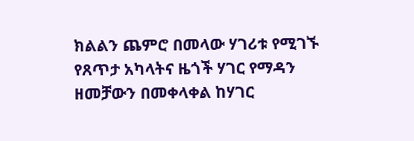ክልልን ጨምሮ በመላው ሃገሪቱ የሚገኙ የጸጥታ አካላትና ዜጎች ሃገር የማዳን ዘመቻውን በመቀላቀል ከሃገር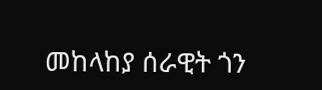መከላከያ ሰራዊት ጎን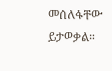መሰለፋቸው ይታወቃል።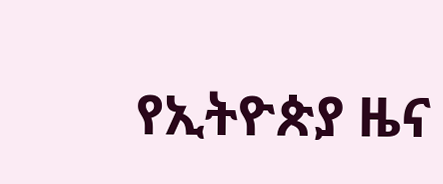የኢትዮጵያ ዜና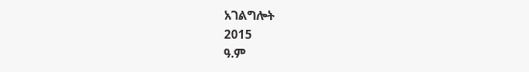አገልግሎት
2015
ዓ.ም